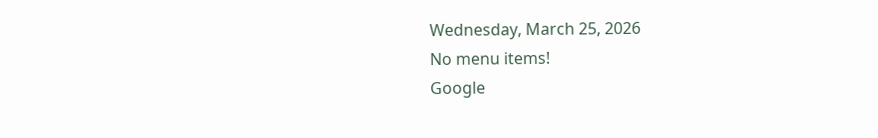Wednesday, March 25, 2026
No menu items!
Google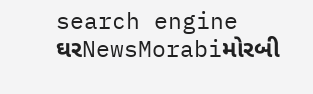search engine
ઘરNewsMorabiમોરબી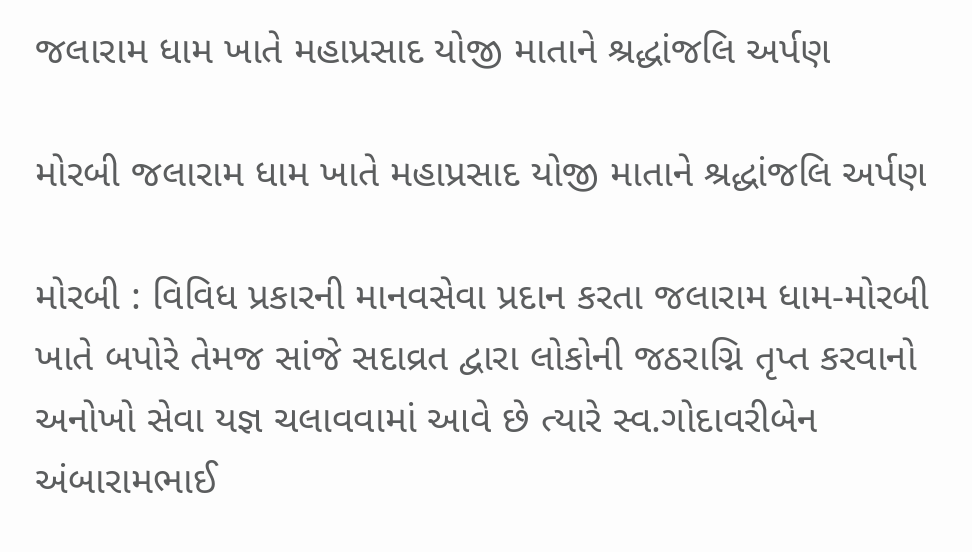જલારામ ધામ ખાતે મહાપ્રસાદ યોજી માતાને શ્રદ્ધાંજલિ અર્પણ

મોરબી જલારામ ધામ ખાતે મહાપ્રસાદ યોજી માતાને શ્રદ્ધાંજલિ અર્પણ

મોરબી : વિવિધ પ્રકારની માનવસેવા પ્રદાન કરતા જલારામ ધામ-મોરબી ખાતે બપોરે તેમજ સાંજે સદાવ્રત દ્વારા લોકોની જઠરાગ્નિ તૃપ્ત કરવાનો અનોખો સેવા યજ્ઞ ચલાવવામાં આવે છે ત્યારે સ્વ.ગોદાવરીબેન અંબારામભાઈ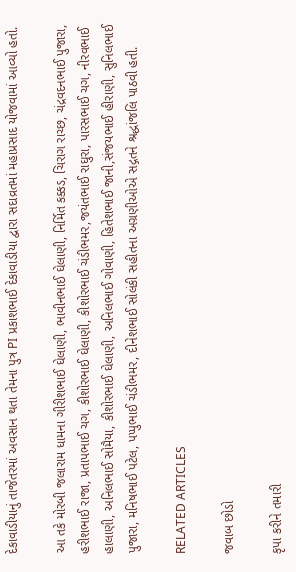દેકાવાડીયાનું તાજેતરમાં અવસાન થતા તેમના પુત્ર PI પ્રકાશભાઈ દેકાવાડીયા દ્વારા સદાવ્રતમાં મહાપ્રસાદ યોજવામાં આવ્યો હતો.

આ તકે મોરબી જલારામ ધામના ગીરીશભાઈ ઘેલાણી, ભાવીનભાઈ ઘેલાણી, નિર્મિત કક્કડ, ચિરાગ રાચ્છ, ચંદ્રવદનભાઈ પુજારા, હરીશભાઈ રાજા, પ્રતાપભાઈ ચગ, કીશોરભાઈ ઘેલાણી, કીશોરભાઈ ચંડીભમર,જયંતભાઈ રાઘુરા, પારસભાઈ ચગ, નીરવભાઈ હાલાણી, અનિલભાઈ સોમૈયા, કીશોરભાઈ ઘેલાણી, અનિલભાઈ ગોવાણી, હિતેશભાઈ જાની,સંજયભાઈ હીરાણી, સુનિલભાઈ પુજારા, મનિષભાઈ પટેલ, પપ્પુભાઈ ચંડીભમર, દીનેશભાઈ સોલંકી સહીતના અગ્રણીઓએ સદ્ગતને શ્રદ્ધાંજલિ પાઠવી હતી.

RELATED ARTICLES

જવાબ છોડો

કૃપા કરીને તમારી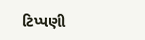ટિપ્પણી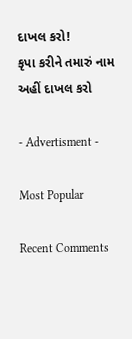દાખલ કરો!
કૃપા કરીને તમારું નામ અહીં દાખલ કરો

- Advertisment -

Most Popular

Recent Comments